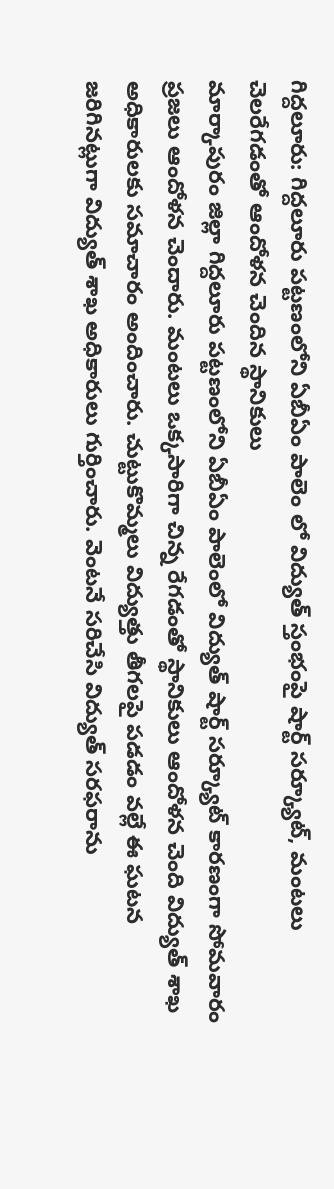గిద్దలూరు: గిద్దలూరు పట్టణంలోని ఏబీఏం పాలెం లో విద్యుత్ స్తంభంపై షార్ట్ సర్క్యూట్, మంటలు చెలరేగడంతో ఆందోళన చెందిన స్థానికులు
మార్కాపురం జిల్లా గిద్దలూరు పట్టణంలోని ఏబీఏం పాలెంలో విద్యుత్ షార్ట్ సర్క్యూట్ కారణంగా సోమవారం ప్రజలు ఆందోళన చెందారు. మంటలు ఒక్కసారిగా చిన్న రేగడంతో స్థానికులు ఆందోళన చెంది విద్యుత్ శాఖ అధికారులకు సమాచారం అందించారు. చుట్టుకొమ్మలు విద్యుత్తు తీగలపై పడడం వల్లే ఈ ఘటన జరిగినట్లుగా విద్యుత్ శాఖ అధికారులు గుర్తించారు. వెంటనే సరిచేసి విద్యుత్ సరఫరాను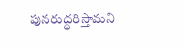పునరుద్ధరిస్తామని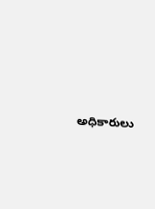అధికారులు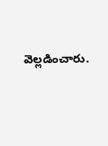వెల్లడించారు.